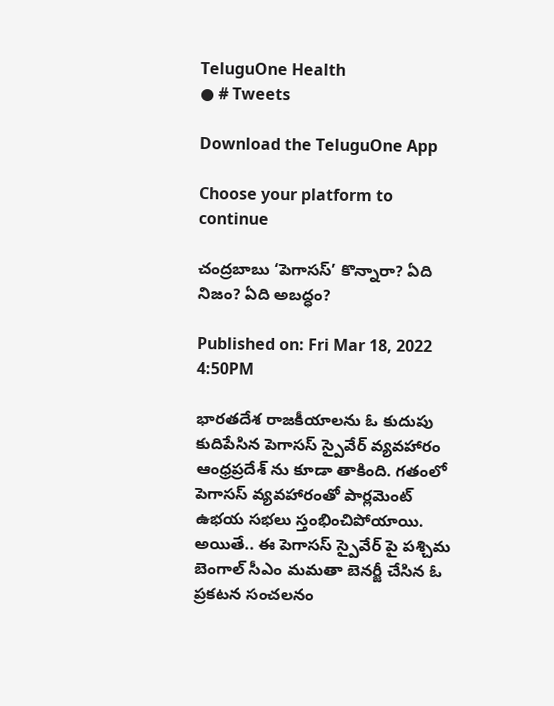TeluguOne Health
● # Tweets

Download the TeluguOne App

Choose your platform to continue

చంద్ర‌బాబు ‘పెగాసస్‌’ కొన్నారా? ఏది నిజం? ఏది అబ‌ద్ధం?

Published on: Fri Mar 18, 2022 4:50PM

భారతదేశ రాజకీయాలను ఓ కుదుపు కుదిపేసిన పెగాసస్‌ స్పైవేర్‌ వ్యవహారం ఆంధ్రప్రదేశ్‌ ను కూడా తాకింది. గతంలో పెగాసస్ వ్యవహారంతో పార్లమెంట్‌ ఉభయ సభలు స్తంభించిపోయాయి. అయితే.. ఈ పెగాసస్‌ స్పైవేర్‌ పై పశ్చిమ బెంగాల్ సీఎం మమతా బెనర్జీ చేసిన ఓ ప్రకటన సంచలనం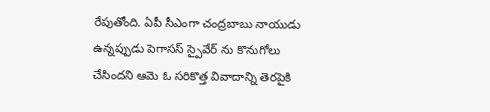రేపుతోంది. ఏపీ సీఎంగా చంద్రబాబు నాయుడు ఉన్నప్పుడు పెగాసస్‌ స్పైవేర్‌ ను కొనుగోలు చేసిందని ఆమె ఓ సరికొత్త వివాదాన్ని తెరపైకి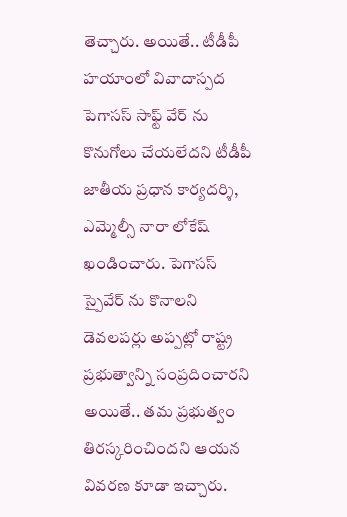తెచ్చారు. అయితే.. టీడీపీ హయాంలో వివాదాస్పద పెగాసస్‌ సాఫ్ట్‌ వేర్‌ ను కొనుగోలు చేయలేదని టీడీపీ జాతీయ ప్రధాన కార్యదర్శి, ఎమ్మెల్సీ నారా లోకేష్ ఖండించారు. పెగాసస్ స్పైవేర్‌ ను కొనాలని డెవలపర్లు అప్పట్లో రాష్ట్ర ప్రభుత్వాన్ని సంప్రదించారని అయితే.. తమ ప్రభుత్వం తిరస్కరించిందని ఆయన వివరణ కూడా ఇచ్చారు.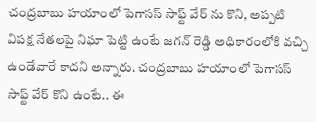చంద్రబాబు హయాంలో పెగాసస్ సాఫ్ట్‌ వేర్ ను కొని, అప్పటి విపక్ష నేతలపై నిఘా పెట్టి ఉంటే జగన్‌ రెడ్డి అధికారంలోకి వచ్చి ఉండేవారే కాదని అన్నారు. చంద్రబాబు హయాంలో పెగాసస్‌ సాఫ్ట్ వేర్ కొని ఉంటే.. ఈ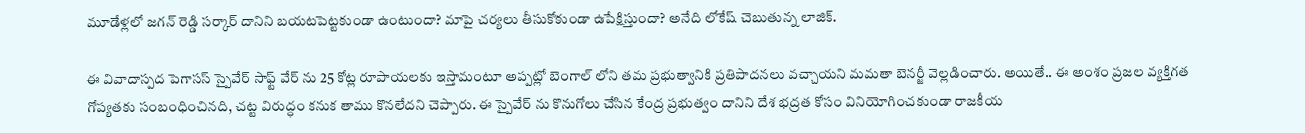మూడేళ్లలో జగన్‌ రెడ్డి సర్కార్‌ దానిని బయటపెట్టకుండా ఉంటుందా? మాపై చర్యలు తీసుకోకుండా ఉపేక్షిస్తుందా? అనేది లోకేష్‌ చెబుతున్న లాజిక్‌.

ఈ వివాదాస్పద పెగాసస్‌ స్పైవేర్‌ సాఫ్ట్‌ వేర్‌ ను 25 కోట్ల రూపాయలకు ఇస్తామంటూ అప్పట్లో బెంగాల్‌ లోని తమ ప్రభుత్వానికి ప్రతిపాదనలు వచ్చాయని మమతా బెనర్జీ వెల్లడించారు. అయితే.. ఈ అంశం ప్రజల వ్యక్తిగత గోప్యతకు సంబంధించినది, చట్ట విరుద్ధం కనుక తాము కొనలేదని చెప్పారు. ఈ స్పైవేర్‌ ను కొనుగోలు చేసిన కేంద్ర ప్రభుత్వం దానిని దేశ భద్రత కోసం వినియోగించకుండా రాజకీయ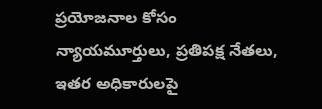ప్రయోజనాల కోసం న్యాయమూర్తులు, ప్రతిపక్ష నేతలు, ఇతర అధికారులపై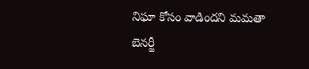నిఘా కోసం వాడిందని మమతా బెనర్జీ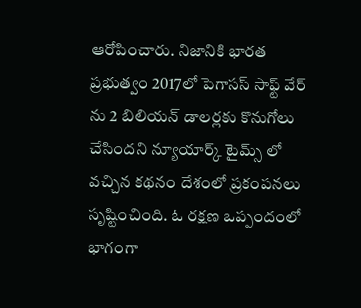ఆరోపించారు. నిజానికి భారత ప్రభుత్వం 2017లో పెగాసస్ సాఫ్ట్ వేర్‌ ను 2 బిలియన్ డాలర్లకు కొనుగోలు చేసిందని న్యూయార్క్‌ టైమ్స్‌ లో వచ్చిన కథనం దేశంలో ప్రకంపనలు సృష్టించింది. ఓ రక్షణ ఒప్పందంలో భాగంగా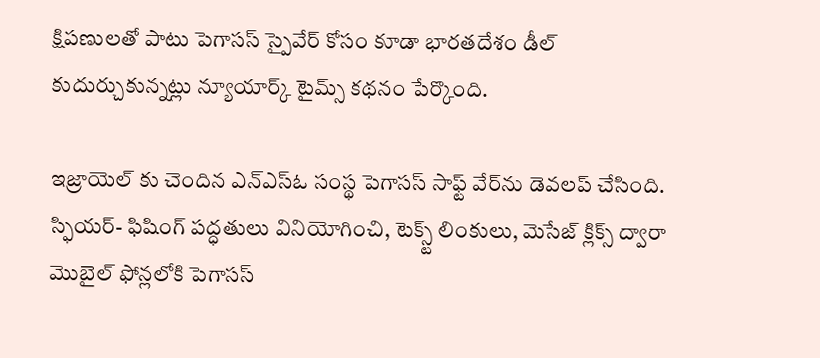క్షిపణులతో పాటు పెగాసస్ స్పైవేర్‌ కోసం కూడా భారతదేశం డీల్ కుదుర్చుకున్నట్లు న్యూయార్క్‌ టైమ్స్ కథనం పేర్కొంది.

ఇజ్రాయెల్‌ కు చెందిన ఎన్ఎస్‌ఓ సంస్థ పెగాసస్‌ సాఫ్ట్‌ వేర్‌ను డెవలప్ చేసింది. స్ఫియర్‌- ఫిషింగ్‌ పద్ధతులు వినియోగించి, టెక్స్ట్‌ లింకులు, మెసేజ్‌ క్లిక్స్‌ ద్వారా మొబైల్‌ ఫోన్లలోకి పెగాసస్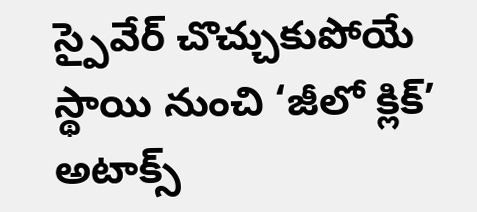స్పైవేర్‌ చొచ్చుకుపోయే స్థాయి నుంచి ‘జీలో క్లిక్‌’ అటాక్స్‌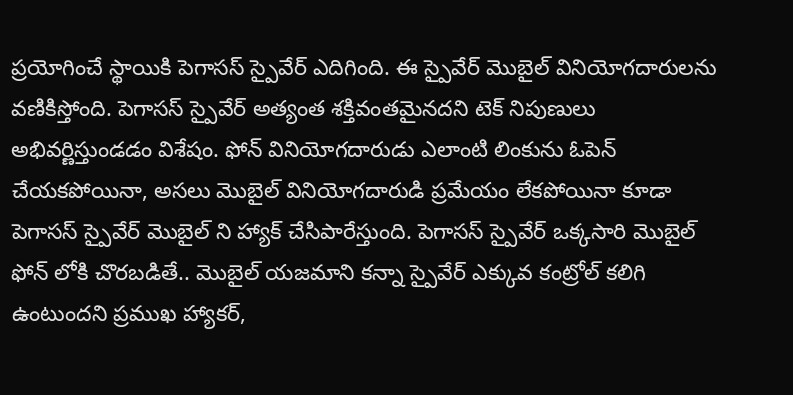ప్రయోగించే స్థాయికి పెగాసస్ స్పైవేర్‌ ఎదిగింది. ఈ స్పైవేర్‌ మొబైల్‌ వినియోగదారులను వణికిస్తోంది. పెగాసస్ స్పైవేర్‌ అత్యంత శక్తివంతమైనదని టెక్ నిపుణులు అభివర్ణిస్తుండడం విశేషం. ఫోన్‌ వినియోగదారుడు ఎలాంటి లింకును ఓపెన్ చేయకపోయినా, అసలు మొబైల్ వినియోగదారుడి ప్రమేయం లేకపోయినా కూడా పెగాసస్‌ స్పైవేర్‌ మొబైల్‌ ని హ్యాక్‌ చేసిపారేస్తుంది. పెగాసస్‌ స్పైవేర్‌ ఒక్కసారి మొబైల్ ఫోన్‌ లోకి చొరబడితే.. మొబైల్ యజమాని కన్నా స్పైవేర్‌ ఎక్కువ కంట్రోల్‌ కలిగి ఉంటుందని ప్రముఖ ‌హ్యాకర్‌,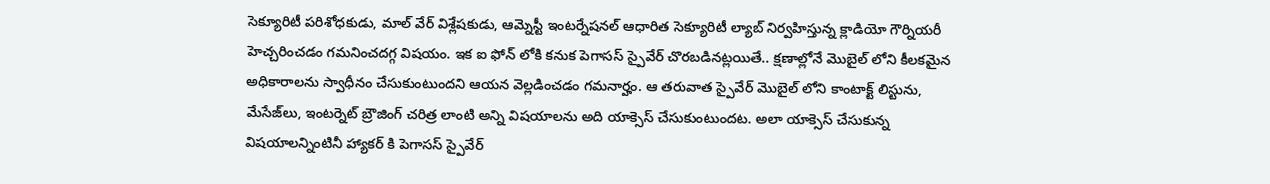సెక్యూరిటీ పరిశోధకుడు, మాల్ వేర్‌ విశ్లేషకుడు, ఆమ్నెస్టీ ఇంటర్నేషనల్‌ ఆధారిత సెక్యూరిటీ ల్యాబ్‌ నిర్వహిస్తున్న క్లాడియో గౌర్నియరీ హెచ్చరించడం గమనించదగ్గ విషయం. ఇక ఐ ఫోన్‌ లోకి కనుక పెగాసస్‌ స్పైవేర్‌ చొరబడినట్లయితే.. క్షణాల్లోనే మొబైల్ లోని కీలకమైన అధికారాలను స్వాధీనం చేసుకుంటుందని ఆయన వెల్లడించడం గమనార్హం. ఆ తరువాత స్పైవేర్‌ మొబైల్‌ లోని కాంటాక్ట్‌ లిస్టును, మేసేజ్‌లు, ఇంటర్నెట్‌ బ్రౌజింగ్‌ చరిత్ర లాంటి అన్ని విషయాలను అది యాక్సెస్‌ చేసుకుంటుందట. అలా యాక్సెస్ చేసుకున్న విషయాలన్నింటినీ హ్యాకర్‌ కి పెగాసస్‌ స్పైవేర్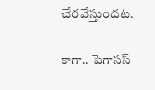చేరవేస్తుందట.

కాగా.. పెగాసస్‌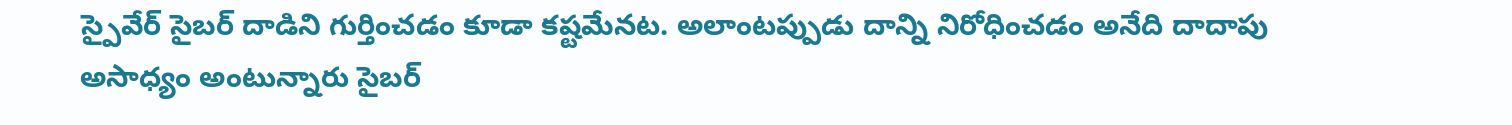స్పైవేర్‌ సైబర్‌ దాడిని గుర్తించడం కూడా కష్టమేనట. అలాంటప్పుడు దాన్ని నిరోధించడం అనేది దాదాపు అసాధ్యం అంటున్నారు సైబర్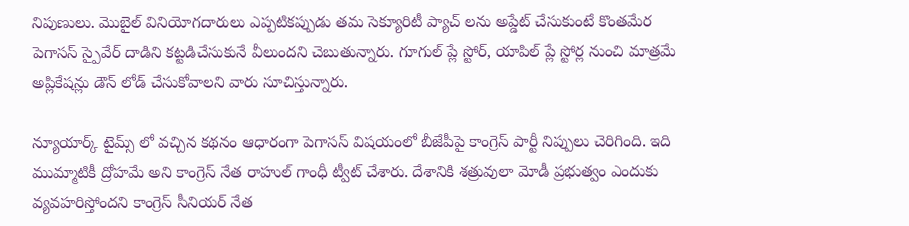నిపుణులు. మొబైల్ వినియోగదారులు ఎప్పటికప్పుడు తమ సెక్యూరిటీ ప్యాచ్‌ లను అప్డేట్‌ చేసుకుంటే కొంతమేర పెగాసస్ స్పైవేర్‌ దాడిని కట్టడిచేసుకునే వీలుందని చెబుతున్నారు. గూగుల్‌ ప్లే స్టోర్‌, యాపిల్ ప్లే స్టోర్ల నుంచి మాత్రమే అప్లికేషన్లు డౌన్‌ లోడ్‌ చేసుకోవాలని వారు సూచిస్తున్నారు.

న్యూయార్క్‌ టైమ్స్‌ లో వచ్చిన కథనం ఆధారంగా పెగాసస్‌ విషయంలో బీజేపీపై కాంగ్రెస్ పార్టీ నిప్పులు చెరిగింది. ఇది ముమ్మాటికీ ద్రోహమే అని కాంగ్రెస్‌ నేత రాహుల్ గాంధీ ట్వీట్‌ చేశారు. దేశానికి శత్రువులా మోడీ ప్రభుత్వం ఎందుకు వ్యవహరిస్తోందని కాంగ్రెస్ సీనియర్ నేత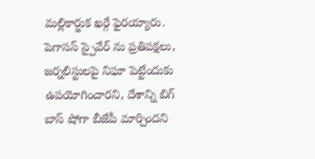మల్లికార్జుక ఖర్గే ఫైరయ్యారు. పెగాసస్ స్పైవేర్‌ ను ప్రతిపక్షలు, జర్నలిస్టులపై నిఘా పెట్టేందుకు ఉపయోగించారని, దేశాన్ని బిగ్‌ బాస్ షోగా బీజేపీ మార్చిందని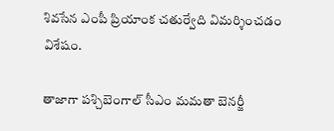శివసేన ఎంపీ ప్రియాంక చతుర్వేది విమర్శించడం విశేషం.

తాజాగా పశ్చిబెంగాల్ సీఎం మమతా బెనర్జీ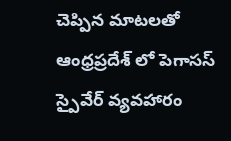చెప్పిన మాటలతో ఆంధ్రప్రదేశ్‌ లో పెగాసస్‌ స్పైవేర్ వ్యవహారం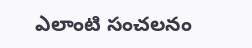ఎలాంటి సంచలనం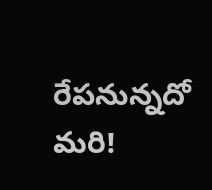రేపనున్నదో మరి!